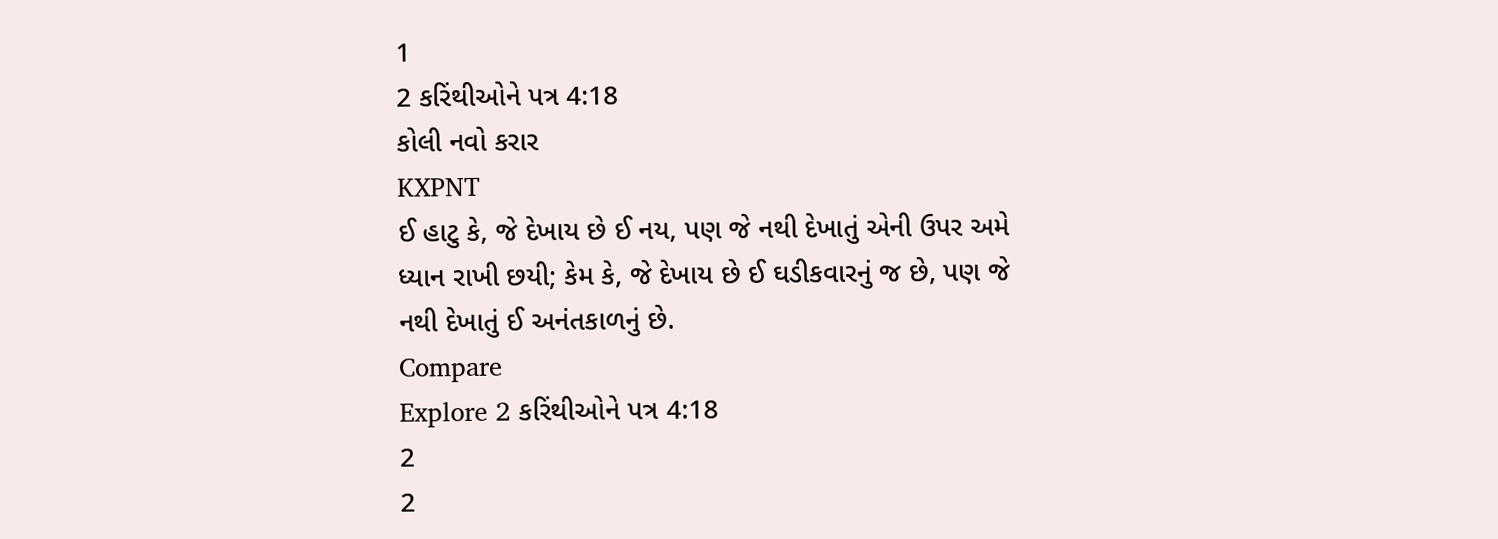1
2 કરિંથીઓને પત્ર 4:18
કોલી નવો કરાર
KXPNT
ઈ હાટુ કે, જે દેખાય છે ઈ નય, પણ જે નથી દેખાતું એની ઉપર અમે ધ્યાન રાખી છયી; કેમ કે, જે દેખાય છે ઈ ઘડીકવારનું જ છે, પણ જે નથી દેખાતું ઈ અનંતકાળનું છે.
Compare
Explore 2 કરિંથીઓને પત્ર 4:18
2
2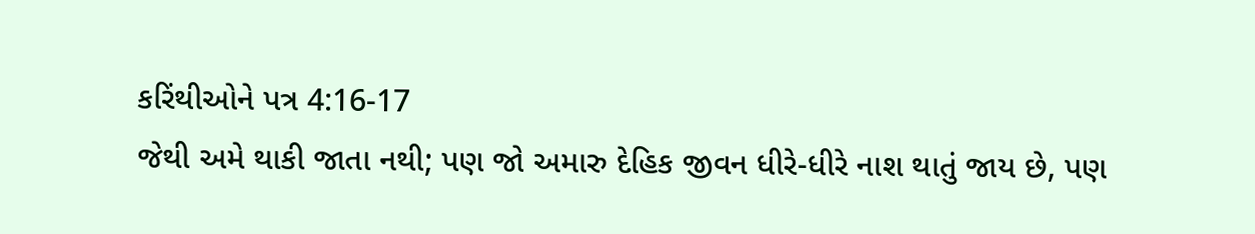કરિંથીઓને પત્ર 4:16-17
જેથી અમે થાકી જાતા નથી; પણ જો અમારુ દેહિક જીવન ધીરે-ધીરે નાશ થાતું જાય છે, પણ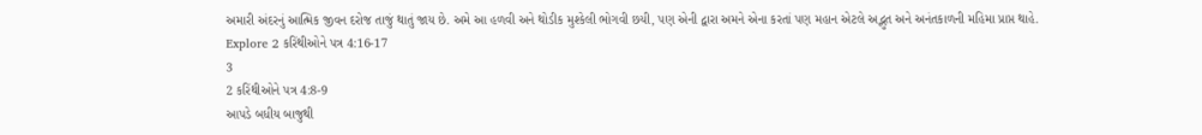અમારી અંદરનું આત્મિક જીવન દરોજ તાજું થાતું જાય છે. અમે આ હળવી અને થોડીક મુશ્કેલી ભોગવી છયી, પણ એની દ્વારા અમને એના કરતાં પણ મહાન એટલે અદ્ભુત અને અનંતકાળની મહિમા પ્રાપ્ત થાહે.
Explore 2 કરિંથીઓને પત્ર 4:16-17
3
2 કરિંથીઓને પત્ર 4:8-9
આપડે બધીય બાજુથી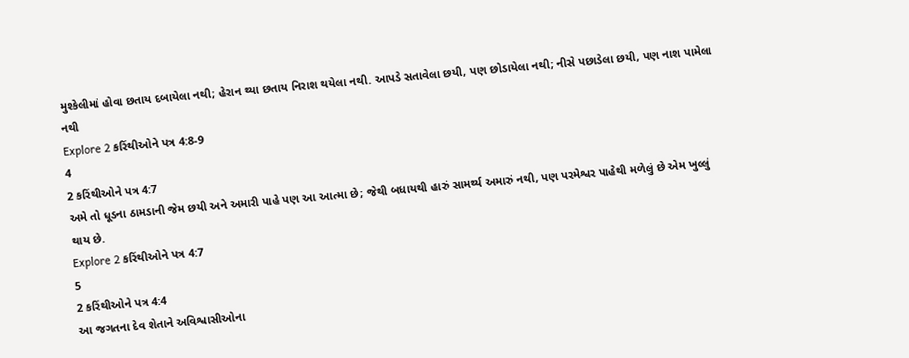મુશ્કેલીમાં હોવા છતાય દબાયેલા નથી; હેરાન થ્યા છતાય નિરાશ થયેલા નથી. આપડે સતાવેલા છયી, પણ છોડાયેલા નથી; નીસે પછાડેલા છયી, પણ નાશ પામેલા નથી
Explore 2 કરિંથીઓને પત્ર 4:8-9
4
2 કરિંથીઓને પત્ર 4:7
અમે તો ધૂડના ઠામડાની જેમ છયી અને અમારી પાહે પણ આ આત્મા છે; જેથી બધાયથી હારું સામર્થ્ય અમારું નથી, પણ પરમેશ્વર પાહેથી મળેલું છે એમ ખુલ્લું થાય છે.
Explore 2 કરિંથીઓને પત્ર 4:7
5
2 કરિંથીઓને પત્ર 4:4
આ જગતના દેવ શેતાને અવિશ્વાસીઓના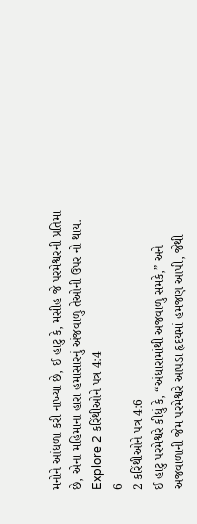મનોને આંધળા કરી નાખ્યા છે, ઈ હાટુ કે, મસીહ જે પરમેશ્વરની પ્રતિમા છે, એના મહિમાના હારા હમાસારનું અંજવાળુ તેઓની ઉપર નો થાય.
Explore 2 કરિંથીઓને પત્ર 4:4
6
2 કરિંથીઓને પત્ર 4:6
ઈ હાટુ પરમેશ્વરે કીધું કે, “અંધારામાંથી અજવાળુ સમકે,” અને અજવાળાની જેમ પરમેશ્વરે આપડા હૃદયમાં હમજણ આપી, જેથી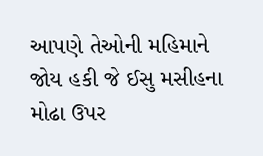આપણે તેઓની મહિમાને જોય હકી જે ઈસુ મસીહના મોઢા ઉપર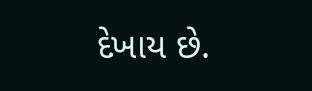દેખાય છે.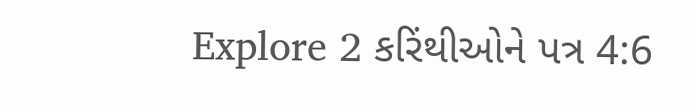Explore 2 કરિંથીઓને પત્ર 4:6